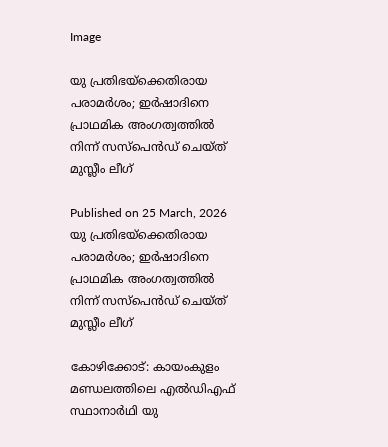Image

യു പ്രതിഭയ്‌ക്കെതിരായ പരാമര്‍ശം; ഇര്‍ഷാദിനെ പ്രാഥമിക അംഗത്വത്തില്‍ നിന്ന് സസ്‌പെന്‍ഡ് ചെയ്ത് മുസ്ലീം ലീഗ്

Published on 25 March, 2026
യു പ്രതിഭയ്‌ക്കെതിരായ  പരാമര്‍ശം; ഇര്‍ഷാദിനെ പ്രാഥമിക അംഗത്വത്തില്‍ നിന്ന് സസ്‌പെന്‍ഡ് ചെയ്ത് മുസ്ലീം ലീഗ്

കോഴിക്കോട്: കായംകുളം മണ്ഡലത്തിലെ എല്‍ഡിഎഫ് സ്ഥാനാര്‍ഥി യു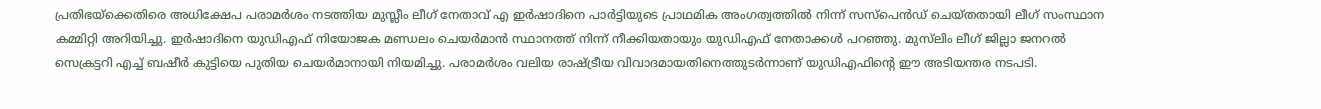പ്രതിഭയ്‌ക്കെതിരെ അധിക്ഷേപ പരാമര്‍ശം നടത്തിയ മുസ്ലീം ലീഗ് നേതാവ് എ ഇര്‍ഷാദിനെ പാര്‍ട്ടിയുടെ പ്രാഥമിക അംഗത്വത്തില്‍ നിന്ന് സസ്‌പെന്‍ഡ് ചെയ്തതായി ലീഗ് സംസ്ഥാന കമ്മിറ്റി അറിയിച്ചു. ഇര്‍ഷാദിനെ യുഡിഎഫ് നിയോജക മണ്ഡലം ചെയര്‍മാന്‍ സ്ഥാനത്ത് നിന്ന് നീക്കിയതായും യുഡിഎഫ് നേതാക്കള്‍ പറഞ്ഞു. മുസ്‌ലിം ലീഗ് ജില്ലാ ജനറൽ സെക്രട്ടറി എച്ച് ബഷീർ കുട്ടിയെ പുതിയ ചെയർമാനായി നിയമിച്ചു. പരാമർശം വലിയ രാഷ്ട്രീയ വിവാദമായതിനെത്തുടർന്നാണ് യുഡിഎഫിന്റെ ഈ അടിയന്തര നടപടി.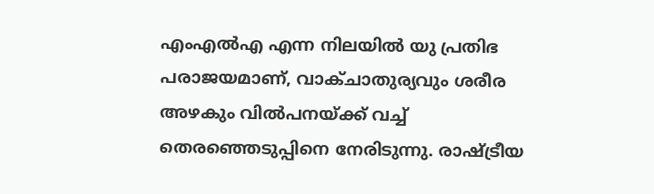എംഎല്‍എ എന്ന നിലയില്‍ യു പ്രതിഭ പരാജയമാണ്, വാക്ചാതുര്യവും ശരീര അഴകും വില്‍പനയ്ക്ക് വച്ച് തെരഞ്ഞെടുപ്പിനെ നേരിടുന്നു. രാഷ്ട്രീയ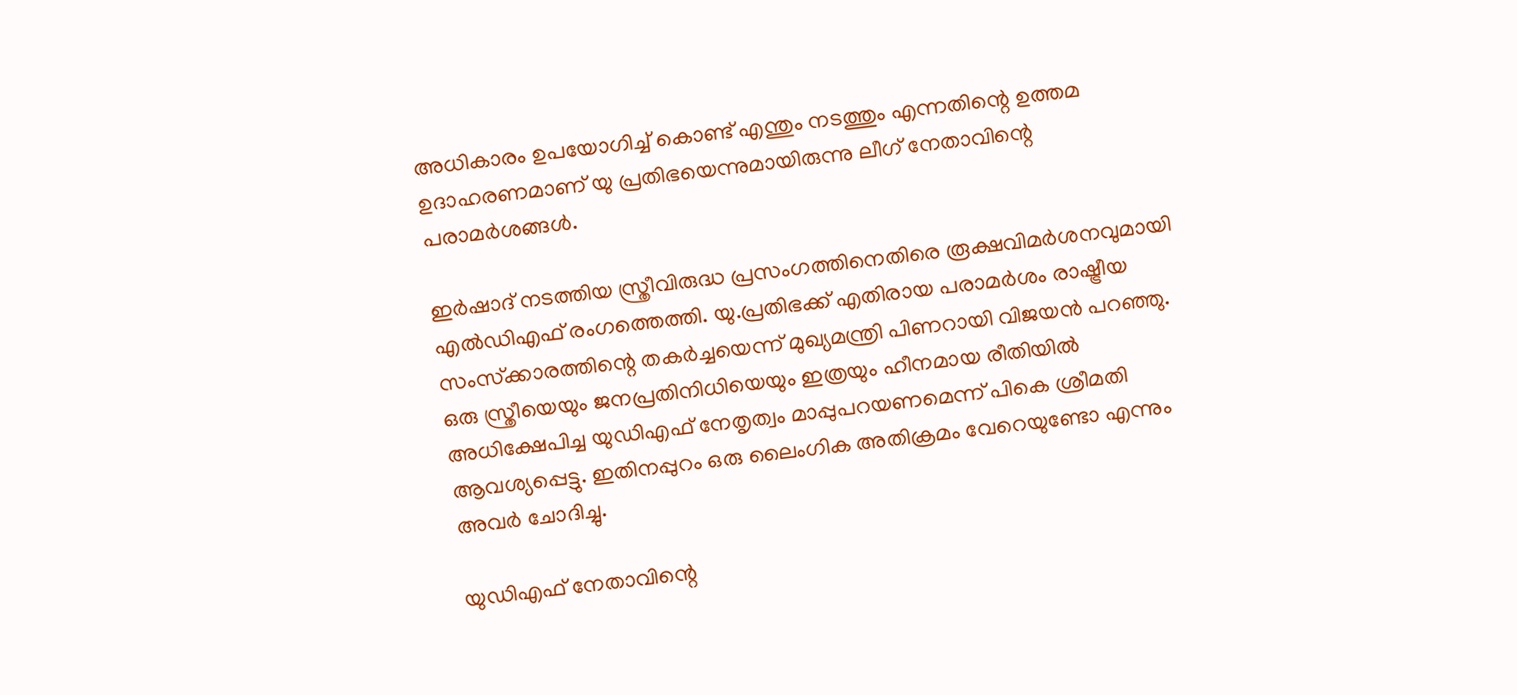അധികാരം ഉപയോഗിച്ച് കൊണ്ട് എന്തും നടത്തും എന്നതിന്റെ ഉത്തമ ഉദാഹരണമാണ് യു പ്രതിഭയെന്നുമായിരുന്നു ലീഗ് നേതാവിന്റെ പരാമര്‍ശങ്ങള്‍.

ഇര്‍ഷാദ് നടത്തിയ സ്ത്രീവിരുദ്ധ പ്രസംഗത്തിനെതിരെ രൂക്ഷവിമര്‍ശനവുമായി എല്‍ഡിഎഫ് രംഗത്തെത്തി. യു.പ്രതിഭക്ക് എതിരായ പരാമര്‍ശം രാഷ്ട്രീയ സംസ്‌ക്കാരത്തിന്റെ തകര്‍ച്ചയെന്ന് മുഖ്യമന്ത്രി പിണറായി വിജയന്‍ പറഞ്ഞു. ഒരു സ്ത്രീയെയും ജനപ്രതിനിധിയെയും ഇത്രയും ഹീനമായ രീതിയില്‍ അധിക്ഷേപിച്ച യുഡിഎഫ് നേതൃത്വം മാപ്പുപറയണമെന്ന് പികെ ശ്രീമതി ആവശ്യപ്പെട്ടു. ഇതിനപ്പുറം ഒരു ലൈംഗിക അതിക്രമം വേറെയുണ്ടോ എന്നും അവര്‍ ചോദിച്ചു.

യുഡിഎഫ് നേതാവിന്റെ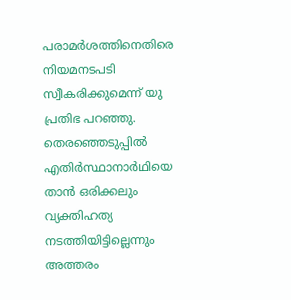പരാമര്‍ശത്തിനെതിരെ നിയമനടപടി സ്വീകരിക്കുമെന്ന് യു പ്രതിഭ പറഞ്ഞു. തെരഞ്ഞെടുപ്പില്‍ എതിര്‍സ്ഥാനാര്‍ഥിയെ താന്‍ ഒരിക്കലും വ്യക്തിഹത്യ നടത്തിയിട്ടില്ലെന്നും അത്തരം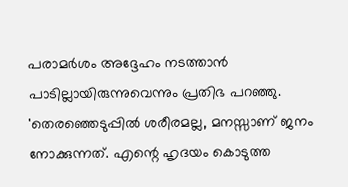പരാമര്‍ശം അദ്ദേഹം നടത്താന്‍ പാടില്ലായിരുന്നുവെന്നും പ്രതിഭ പറഞ്ഞു. 'തെരഞ്ഞെടുപ്പില്‍ ശരീരമല്ല, മനസ്സാണ് ജനം നോക്കുന്നത്. എന്റെ ഹൃദയം കൊടുത്ത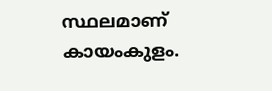സ്ഥലമാണ് കായംകുളം.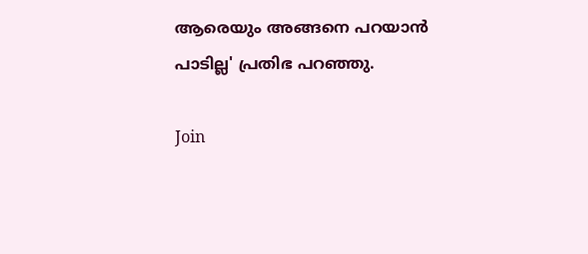ആരെയും അങ്ങനെ പറയാന്‍ പാടില്ല' പ്രതിഭ പറഞ്ഞു.

Join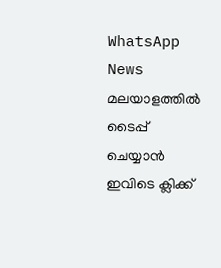WhatsApp News
മലയാളത്തില്‍ ടൈപ്പ് ചെയ്യാന്‍ ഇവിടെ ക്ലിക്ക്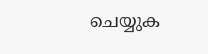ചെയ്യുക